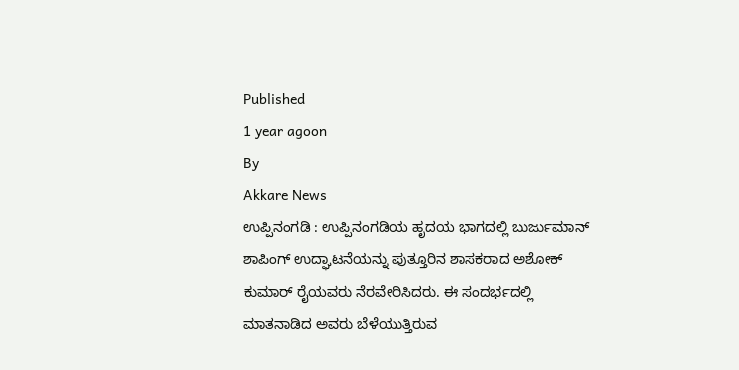Published
1 year agoon
By
Akkare News
ಉಪ್ಪಿನಂಗಡಿ : ಉಪ್ಪಿನಂಗಡಿಯ ಹೃದಯ ಭಾಗದಲ್ಲಿ ಬುರ್ಜುಮಾನ್ ಶಾಪಿಂಗ್ ಉದ್ಘಾಟನೆಯನ್ನು ಪುತ್ತೂರಿನ ಶಾಸಕರಾದ ಅಶೋಕ್ ಕುಮಾರ್ ರೈಯವರು ನೆರವೇರಿಸಿದರು. ಈ ಸಂದರ್ಭದಲ್ಲಿ ಮಾತನಾಡಿದ ಅವರು ಬೆಳೆಯುತ್ತಿರುವ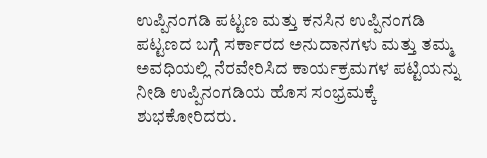ಉಪ್ಪಿನಂಗಡಿ ಪಟ್ಟಣ ಮತ್ತು ಕನಸಿನ ಉಪ್ಪಿನಂಗಡಿ ಪಟ್ಟಣದ ಬಗ್ಗೆ ಸರ್ಕಾರದ ಅನುದಾನಗಳು ಮತ್ತು ತಮ್ಮ ಅವಧಿಯಲ್ಲಿ ನೆರವೇರಿಸಿದ ಕಾರ್ಯಕ್ರಮಗಳ ಪಟ್ಟಿಯನ್ನು ನೀಡಿ ಉಪ್ಪಿನಂಗಡಿಯ ಹೊಸ ಸಂಭ್ರಮಕ್ಕೆ ಶುಭಕೋರಿದರು.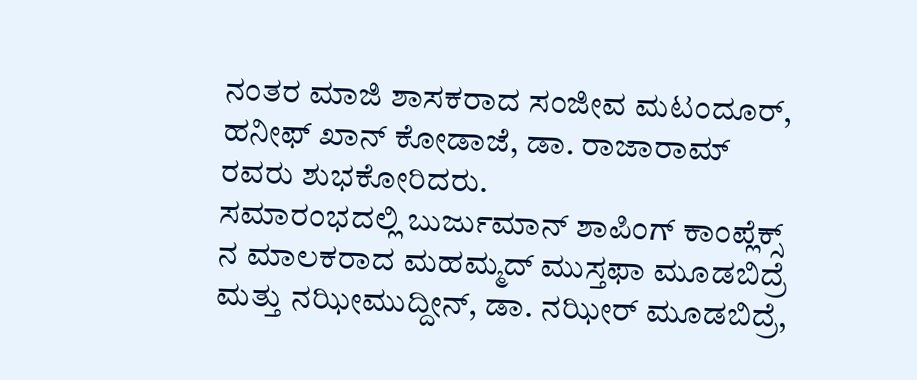ನಂತರ ಮಾಜಿ ಶಾಸಕರಾದ ಸಂಜೀವ ಮಟಂದೂರ್, ಹನೀಫ್ ಖಾನ್ ಕೋಡಾಜೆ, ಡಾ. ರಾಜಾರಾಮ್ ರವರು ಶುಭಕೋರಿದರು.
ಸಮಾರಂಭದಲ್ಲಿ ಬುರ್ಜುಮಾನ್ ಶಾಪಿಂಗ್ ಕಾಂಪ್ಲೆಕ್ಸ್ ನ ಮಾಲಕರಾದ ಮಹಮ್ಮದ್ ಮುಸ್ತಫಾ ಮೂಡಬಿದ್ರೆ ಮತ್ತು ನಝೀಮುದ್ದೀನ್, ಡಾ. ನಝೀರ್ ಮೂಡಬಿದ್ರೆ,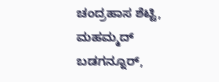ಚಂದ್ರಹಾಸ ಶೆಟ್ಟಿ, ಮಹಮ್ಮದ್ ಬಡಗನ್ನೂರ್,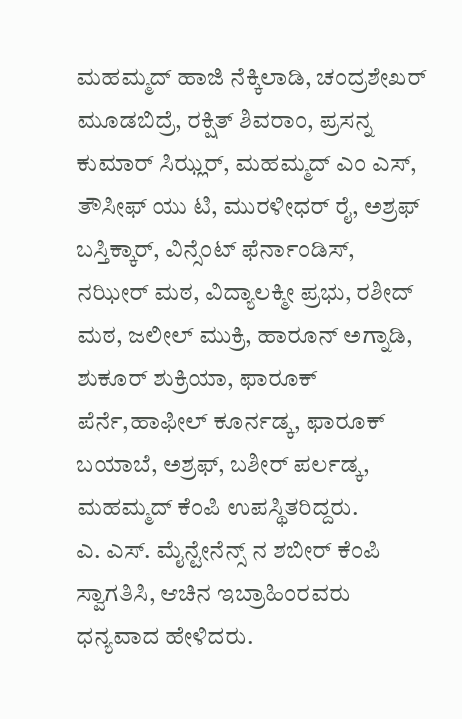ಮಹಮ್ಮದ್ ಹಾಜಿ ನೆಕ್ಕಿಲಾಡಿ, ಚಂದ್ರಶೇಖರ್ ಮೂಡಬಿದ್ರೆ, ರಕ್ಷಿತ್ ಶಿವರಾಂ, ಪ್ರಸನ್ನ ಕುಮಾರ್ ಸಿಝ್ಲರ್, ಮಹಮ್ಮದ್ ಎಂ ಎಸ್, ತೌಸೀಫ್ ಯು ಟಿ, ಮುರಳೀಧರ್ ರೈ, ಅಶ್ರಫ್ ಬಸ್ತಿಕ್ಕಾರ್, ವಿನ್ಸೆಂಟ್ ಫೆರ್ನಾಂಡಿಸ್, ನಝೀರ್ ಮಠ, ವಿದ್ಯಾಲಕ್ಮೀ ಪ್ರಭು, ರಶೀದ್ ಮಠ, ಜಲೀಲ್ ಮುಕ್ರಿ, ಹಾರೂನ್ ಅಗ್ನಾಡಿ, ಶುಕೂರ್ ಶುಕ್ರಿಯಾ, ಫಾರೂಕ್ ಪೆರ್ನೆ,ಹಾಫೀಲ್ ಕೂರ್ನಡ್ಕ, ಫಾರೂಕ್ ಬಯಾಬೆ, ಅಶ್ರಫ್, ಬಶೀರ್ ಪರ್ಲಡ್ಕ, ಮಹಮ್ಮದ್ ಕೆಂಪಿ ಉಪಸ್ಥಿತರಿದ್ದರು.
ಎ. ಎಸ್. ಮೈನ್ಟೇನೆನ್ಸ್ ನ ಶಬೀರ್ ಕೆಂಪಿ ಸ್ವಾಗತಿಸಿ, ಆಚಿನ ಇಬ್ರಾಹಿಂರವರು ಧನ್ಯವಾದ ಹೇಳಿದರು.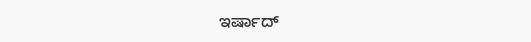ಇರ್ಷಾದ್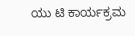ಯು ಟಿ ಕಾರ್ಯಕ್ರಮ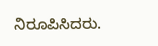ನಿರೂಪಿಸಿದರು.